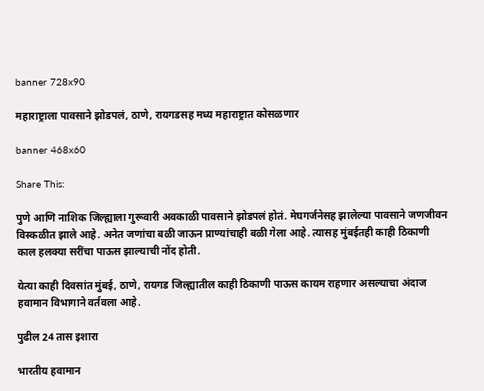banner 728x90

महाराष्ट्राला पावसाने झोडपलं, ठाणे, रायगडसह मध्य महाराष्ट्रात कोसळणार

banner 468x60

Share This:

पुणे आणि नाशिक जिल्ह्याला गुरूवारी अवकाळी पावसाने झोडपलं होतं. मेघगर्जनेसह झालेल्या पावसाने जणजीवन विस्कळीत झाले आहे. अनेत जणांचा बळी जाऊन प्राण्यांचाही बळी गेला आहे. त्यासह मुंबईतही काही ठिकाणी काल हलक्या सरींचा पाऊस झाल्याची नोंद होती.

येत्या काही दिवसांत मुंबई, ठाणे, रायगड जिल्ह्यातील काही ठिकाणी पाऊस कायम राहणार असल्याचा अंदाज हवामान विभागाने वर्तवला आहे.

पुढील 24 तास इशारा

भारतीय हवामान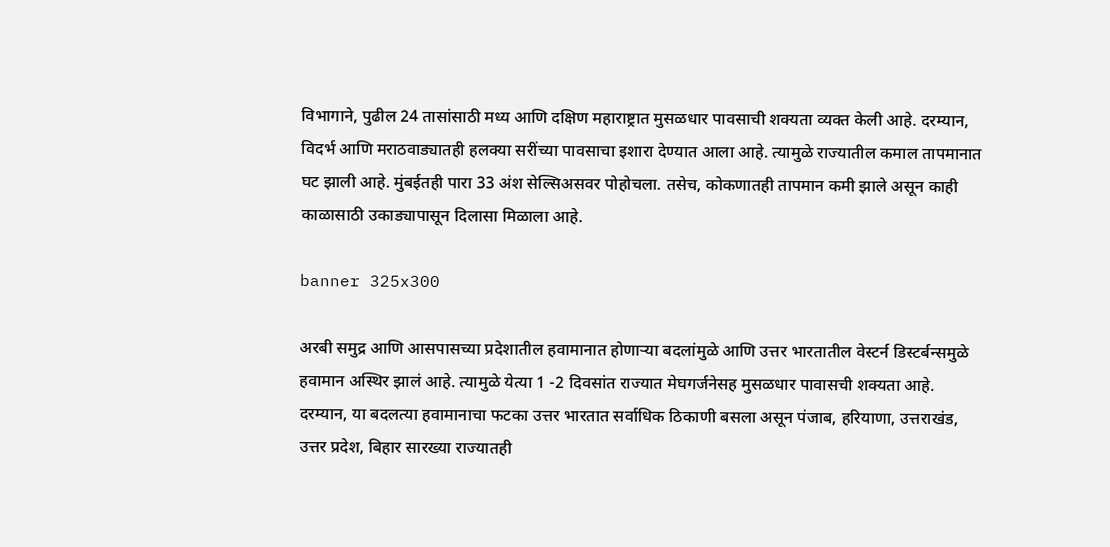विभागाने, पुढील 24 तासांसाठी मध्य आणि दक्षिण महाराष्ट्रात मुसळधार पावसाची शक्यता व्यक्त केली आहे. दरम्यान, विदर्भ आणि मराठवाड्यातही हलक्या सरींच्या पावसाचा इशारा देण्यात आला आहे. त्यामुळे राज्यातील कमाल तापमानात घट झाली आहे. मुंबईतही पारा 33 अंश सेल्सिअसवर पोहोचला. तसेच, कोकणातही तापमान कमी झाले असून काही काळासाठी उकाड्यापासून दिलासा मिळाला आहे.

banner 325x300

अरबी समुद्र आणि आसपासच्या प्रदेशातील हवामानात होणाऱ्या बदलांमुळे आणि उत्तर भारतातील वेस्टर्न डिस्टर्बन्समुळे हवामान अस्थिर झालं आहे. त्यामुळे येत्या 1 -2 दिवसांत राज्यात मेघगर्जनेसह मुसळधार पावासची शक्यता आहे. दरम्यान, या बदलत्या हवामानाचा फटका उत्तर भारतात सर्वाधिक ठिकाणी बसला असून पंजाब, हरियाणा, उत्तराखंड, उत्तर प्रदेश, बिहार सारख्या राज्यातही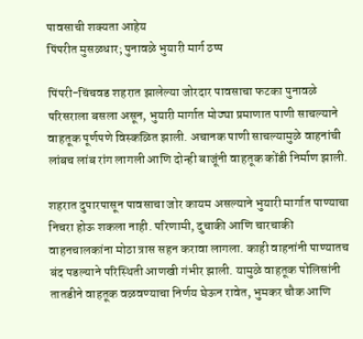पावसाची शक्यता आहेय
पिंपरीत मुसळधार; पुनावळे भुयारी मार्ग ठप्प

पिंपरी-चिंचवड शहरात झालेल्या जोरदार पावसाचा फटका पुनावळे परिसराला बसला असून, भुयारी मार्गात मोठ्या प्रमाणात पाणी साचल्याने वाहतूक पूर्णपणे विस्कळित झाली. अचानक पाणी साचल्यामुळे वाहनांची लांबच लांब रांग लागली आणि दोन्ही बाजूंनी वाहतूक कोंडी निर्माण झाली.

शहरात दुपारपासून पावसाचा जोर कायम असल्याने भुयारी मार्गात पाण्याचा निचरा होऊ शकला नाही. परिणामी, दुचाकी आणि चारचाकी वाहनचालकांना मोठा त्रास सहन करावा लागला. काही वाहनांनी पाण्यातच बंद पडल्याने परिस्थिती आणखी गंभीर झाली. यामुळे वाहतूक पोलिसांनी तातडीने वाहतूक वळवण्याचा निर्णय घेऊन रावेत, भुमकर चौक आणि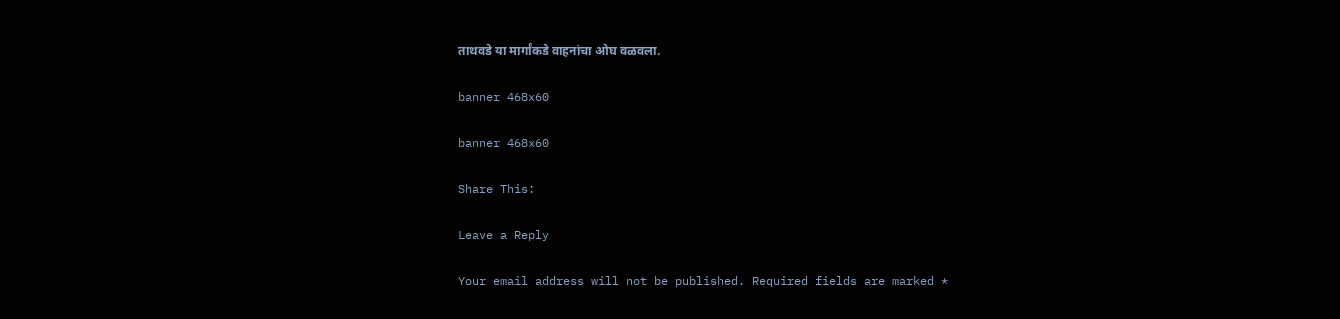ताथवडे या मार्गांकडे वाहनांचा ओघ वळवला.

banner 468x60

banner 468x60

Share This:

Leave a Reply

Your email address will not be published. Required fields are marked *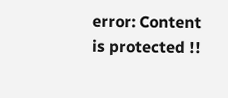error: Content is protected !!